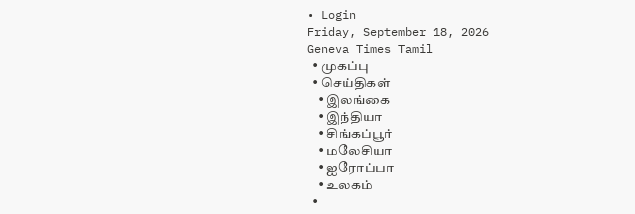• Login
Friday, September 18, 2026
Geneva Times Tamil
  • முகப்பு
  • செய்திகள்
    • இலங்கை
    • இந்தியா
    • சிங்கப்பூர்
    • மலேசியா
    • ஐரோப்பா
    • உலகம்
  •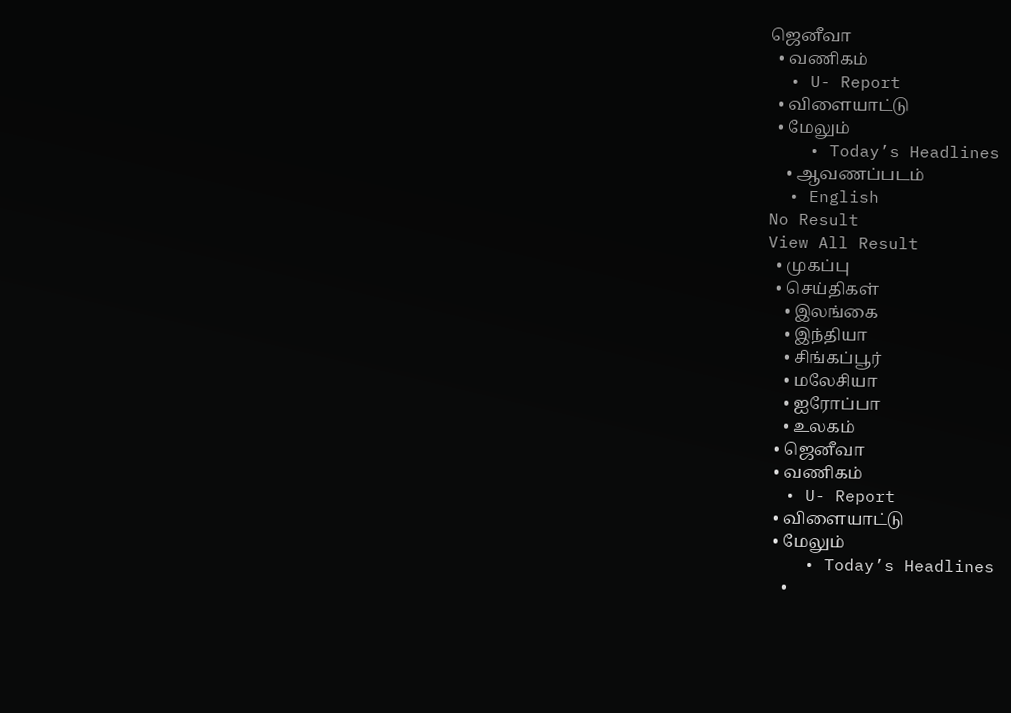ஜெனீவா
  • வணிகம்
  • U- Report
  • விளையாட்டு
  • மேலும்
    • Today’s Headlines
    • ஆவணப்படம்
  • English
No Result
View All Result
  • முகப்பு
  • செய்திகள்
    • இலங்கை
    • இந்தியா
    • சிங்கப்பூர்
    • மலேசியா
    • ஐரோப்பா
    • உலகம்
  • ஜெனீவா
  • வணிகம்
  • U- Report
  • விளையாட்டு
  • மேலும்
    • Today’s Headlines
    •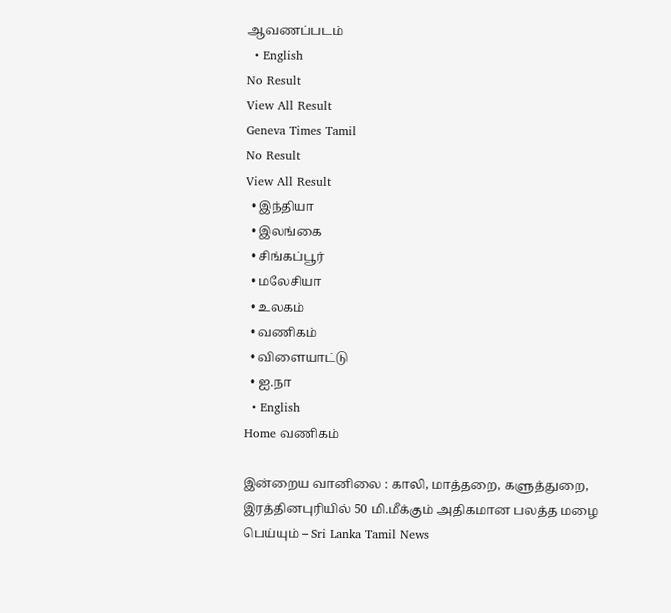ஆவணப்படம்
  • English
No Result
View All Result
Geneva Times Tamil
No Result
View All Result
  • இந்தியா
  • இலங்கை
  • சிங்கப்பூர்
  • மலேசியா
  • உலகம்
  • வணிகம்
  • விளையாட்டு
  • ஐ.நா
  • English
Home வணிகம்

இன்றைய வானிலை : காலி, மாத்தறை, களுத்துறை, இரத்தினபுரியில் 50 மி.மீக்கும் அதிகமான பலத்த மழை பெய்யும் – Sri Lanka Tamil News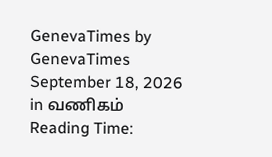GenevaTimes by GenevaTimes
September 18, 2026
in வணிகம்
Reading Time: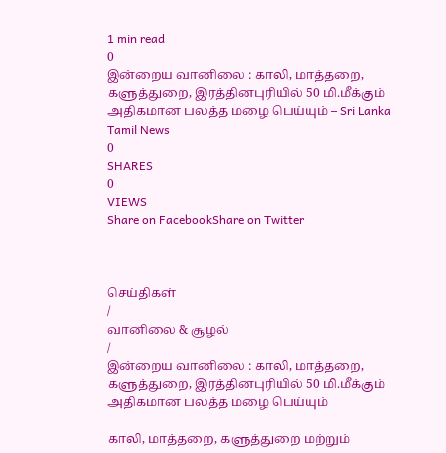1 min read
0
இன்றைய வானிலை : காலி, மாத்தறை, களுத்துறை, இரத்தினபுரியில் 50 மி.மீக்கும் அதிகமான பலத்த மழை பெய்யும் – Sri Lanka Tamil News
0
SHARES
0
VIEWS
Share on FacebookShare on Twitter



செய்திகள்
/
வானிலை & சூழல்
/
இன்றைய வானிலை : காலி, மாத்தறை, களுத்துறை, இரத்தினபுரியில் 50 மி.மீக்கும் அதிகமான பலத்த மழை பெய்யும்

காலி, மாத்தறை, களுத்துறை மற்றும்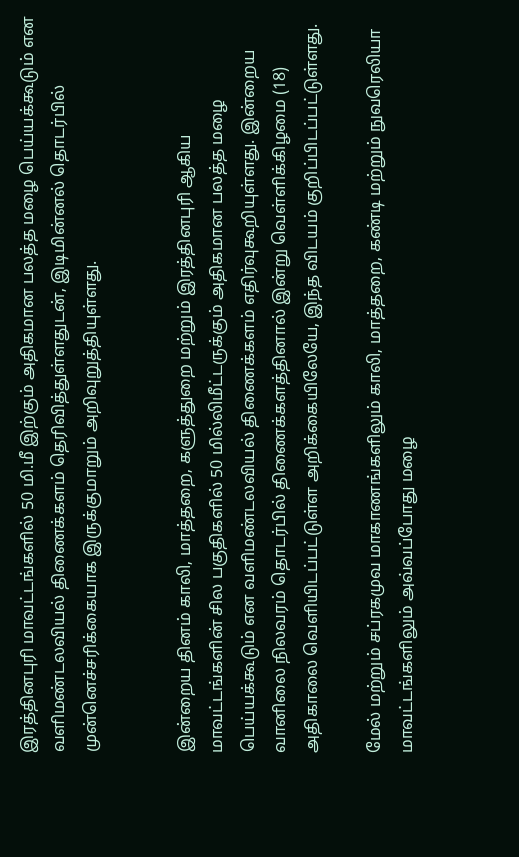இரத்தினபுரி மாவட்டங்களில் 50 மி.மீ இற்கும் அதிகமான பலத்த மழை பெய்யக்கூடும் என வளிமண்டலவியல் திணைக்களம் தெரிவித்துள்ளதுடன், இடிமின்னல் தொடர்பில் முன்னெச்சரிக்கையாக இருக்குமாறும் அறிவுறுத்தியுள்ளது.


இன்றைய தினம் காலி, மாத்தறை, களுத்துறை மற்றும் இரத்தினபுரி ஆகிய மாவட்டங்களின் சில பகுதிகளில் 50 மில்லிமீட்டருக்கும் அதிகமான பலத்த மழை பெய்யக்கூடும் என வளிமண்டலவியல் திணைக்களம் எதிர்வுகூறியுள்ளது. இன்றைய வானிலை நிலவரம் தொடர்பில் திணைக்களத்தினால் இன்று வெள்ளிக்கிழமை (18) அதிகாலை வெளியிடப்பட்டுள்ள அறிக்கையிலேயே, இந்த விடயம் குறிப்பிடப்பட்டுள்ளது.

மேல் மற்றும் சப்ரகமுவ மாகாணங்களிலும் காலி, மாத்தறை, கண்டி மற்றும் நுவரெலியா மாவட்டங்களிலும் அவ்வப்போது மழை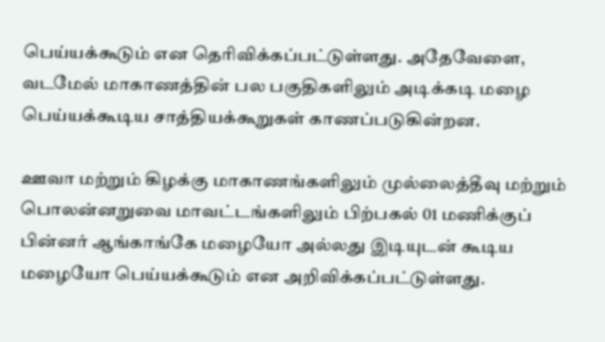பெய்யக்கூடும் என தெரிவிக்கப்பட்டுள்ளது. அதேவேளை, வடமேல் மாகாணத்தின் பல பகுதிகளிலும் அடிக்கடி மழை பெய்யக்கூடிய சாத்தியக்கூறுகள் காணப்படுகின்றன.

ஊவா மற்றும் கிழக்கு மாகாணங்களிலும் முல்லைத்தீவு மற்றும் பொலன்னறுவை மாவட்டங்களிலும் பிற்பகல் 01 மணிக்குப் பின்னர் ஆங்காங்கே மழையோ அல்லது இடியுடன் கூடிய மழையோ பெய்யக்கூடும் என அறிவிக்கப்பட்டுள்ளது.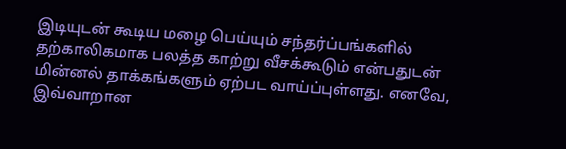இடியுடன் கூடிய மழை பெய்யும் சந்தர்ப்பங்களில் தற்காலிகமாக பலத்த காற்று வீசக்கூடும் என்பதுடன் மின்னல் தாக்கங்களும் ஏற்பட வாய்ப்புள்ளது. எனவே, இவ்வாறான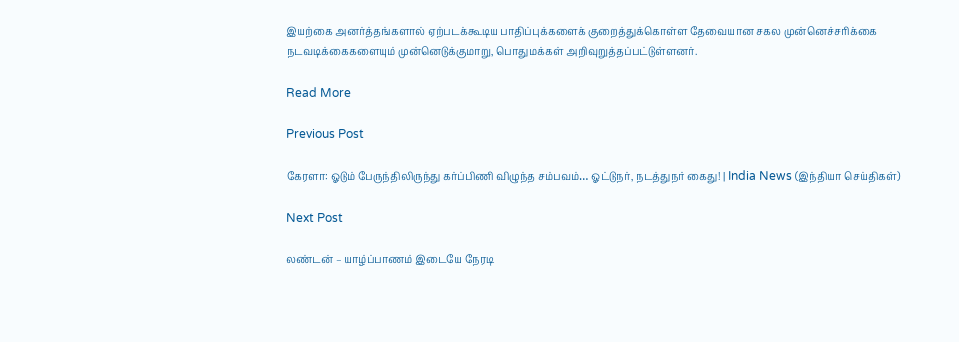இயற்கை அனர்த்தங்களால் ஏற்படக்கூடிய பாதிப்புக்களைக் குறைத்துக்கொள்ள தேவையான சகல முன்னெச்சரிக்கை நடவடிக்கைகளையும் முன்னெடுக்குமாறு, பொதுமக்கள் அறிவுறுத்தப்பட்டுள்ளனர்.

Read More

Previous Post

கேரளா: ஓடும் பேருந்திலிருந்து கர்ப்பிணி விழுந்த சம்பவம்… ஓட்டுநர், நடத்துநர் கைது! | India News (இந்தியா செய்திகள்)

Next Post

லண்டன் – யாழ்ப்பாணம் இடையே நேரடி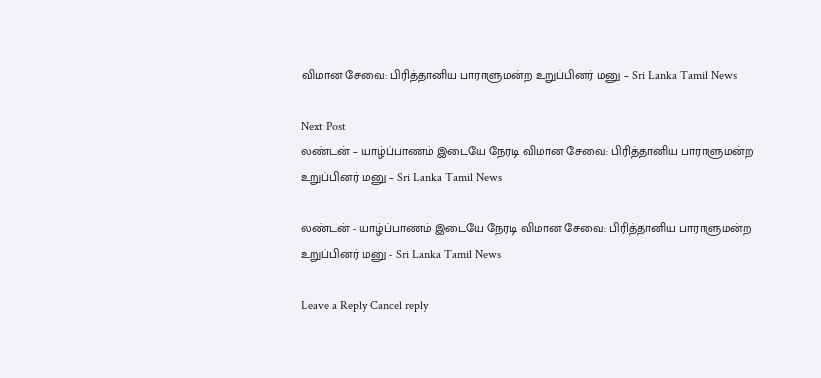விமான சேவை: பிரித்தானிய பாராளுமன்ற உறுப்பினர் மனு – Sri Lanka Tamil News

Next Post
லண்டன் – யாழ்ப்பாணம் இடையே நேரடி விமான சேவை: பிரித்தானிய பாராளுமன்ற உறுப்பினர் மனு – Sri Lanka Tamil News

லண்டன் - யாழ்ப்பாணம் இடையே நேரடி விமான சேவை: பிரித்தானிய பாராளுமன்ற உறுப்பினர் மனு - Sri Lanka Tamil News

Leave a Reply Cancel reply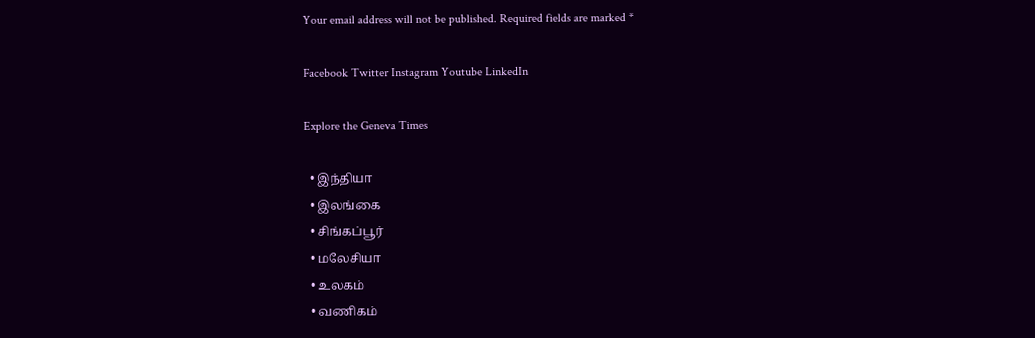Your email address will not be published. Required fields are marked *

Facebook Twitter Instagram Youtube LinkedIn

Explore the Geneva Times

  • இந்தியா
  • இலங்கை
  • சிங்கப்பூர்
  • மலேசியா
  • உலகம்
  • வணிகம்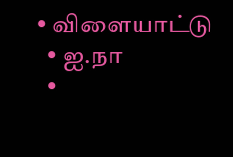• விளையாட்டு
  • ஐ.நா
  •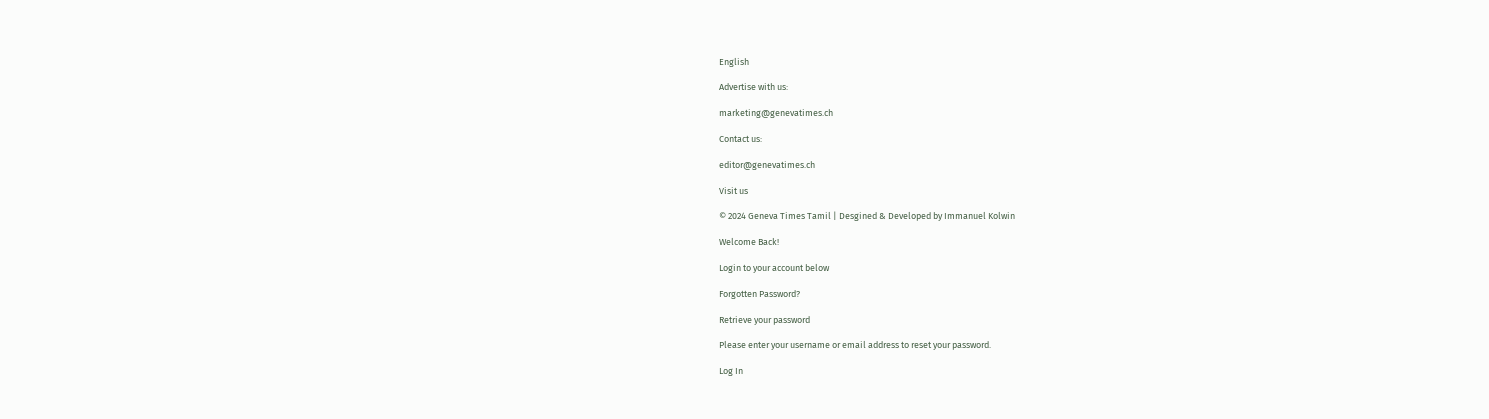English

Advertise with us:

marketing@genevatimes.ch

Contact us:

editor@genevatimes.ch

Visit us

© 2024 Geneva Times Tamil | Desgined & Developed by Immanuel Kolwin

Welcome Back!

Login to your account below

Forgotten Password?

Retrieve your password

Please enter your username or email address to reset your password.

Log In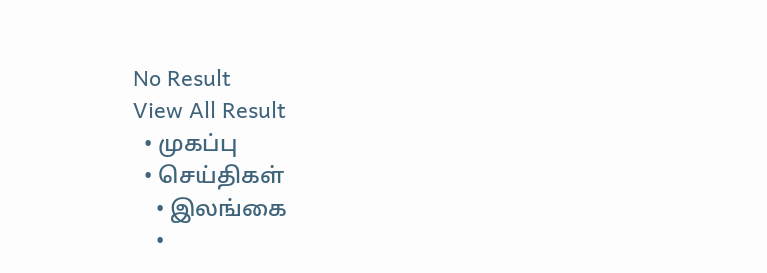No Result
View All Result
  • முகப்பு
  • செய்திகள்
    • இலங்கை
    •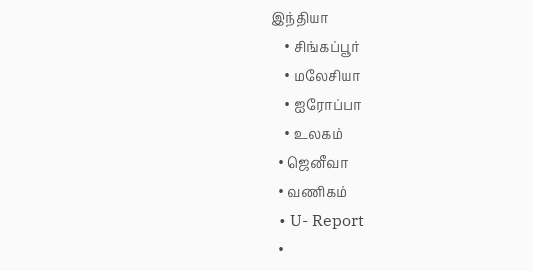இந்தியா
    • சிங்கப்பூர்
    • மலேசியா
    • ஐரோப்பா
    • உலகம்
  • ஜெனீவா
  • வணிகம்
  • U- Report
  •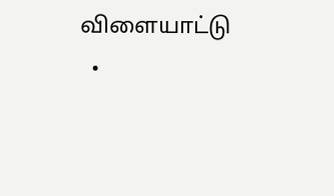விளையாட்டு
  •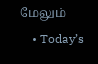மேலும்
    • Today’s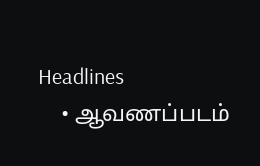Headlines
    • ஆவணப்படம்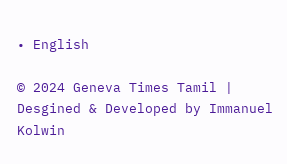• English

© 2024 Geneva Times Tamil | Desgined & Developed by Immanuel Kolwin